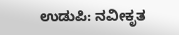ಉಡುಪಿ: ನವೀಕೃತ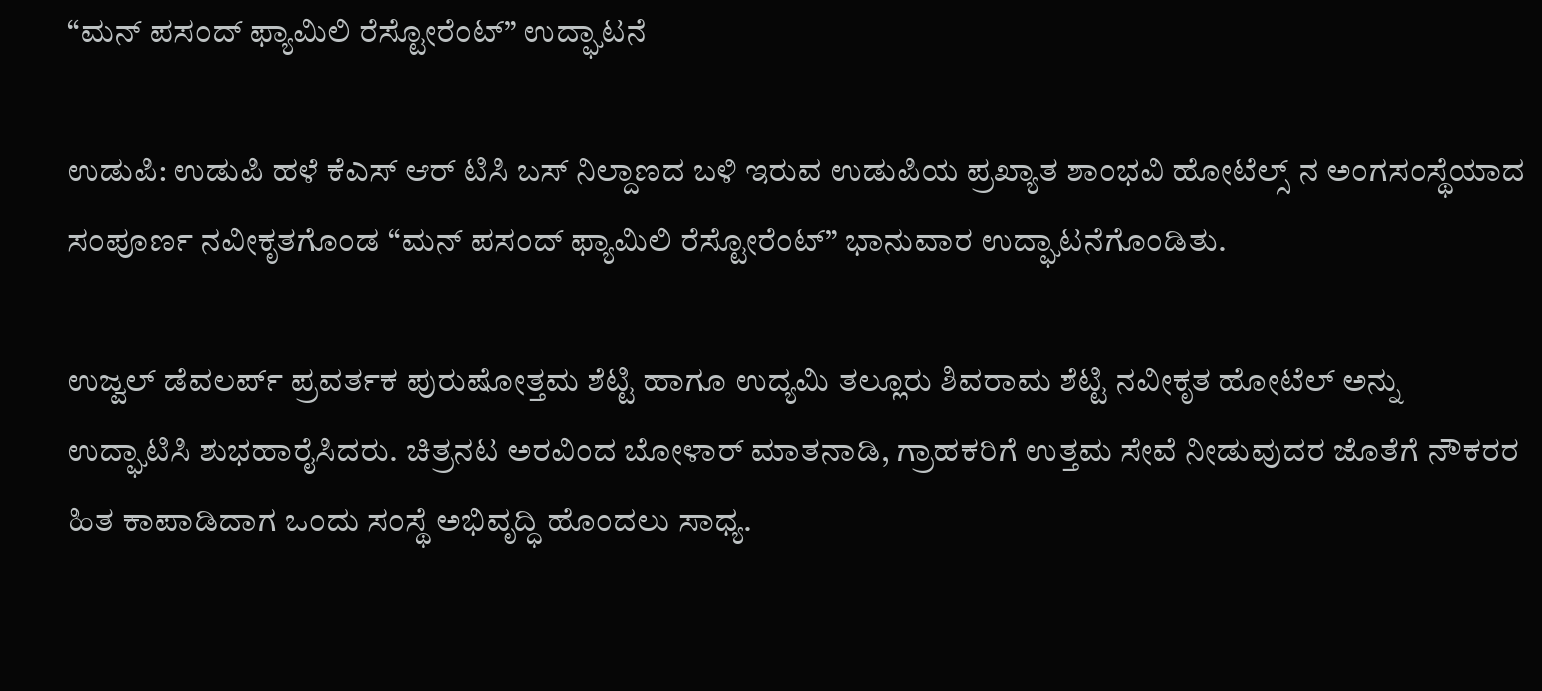“ಮನ್ ಪಸಂದ್ ಫ್ಯಾಮಿಲಿ ರೆಸ್ಟೋರೆಂಟ್” ಉದ್ಘಾಟನೆ

ಉಡುಪಿ: ಉಡುಪಿ ಹಳೆ ಕೆಎಸ್ ಆರ್ ಟಿಸಿ ಬಸ್ ನಿಲ್ದಾಣದ ಬಳಿ ಇರುವ ಉಡುಪಿಯ ಪ್ರಖ್ಯಾತ ಶಾಂಭವಿ ಹೋಟೆಲ್ಸ್ ನ ಅಂಗಸಂಸ್ಥೆಯಾದ ಸಂಪೂರ್ಣ ನವೀಕೃತಗೊಂಡ “ಮನ್ ಪಸಂದ್ ಫ್ಯಾಮಿಲಿ ರೆಸ್ಟೋರೆಂಟ್” ಭಾನುವಾರ ಉದ್ಘಾಟನೆಗೊಂಡಿತು.

ಉಜ್ವಲ್ ಡೆವಲರ್ಪ್ ಪ್ರವರ್ತಕ ಪುರುಷೋತ್ತಮ ಶೆಟ್ಟಿ ಹಾಗೂ ಉದ್ಯಮಿ ತಲ್ಲೂರು ಶಿವರಾಮ ಶೆಟ್ಟಿ ನವೀಕೃತ ಹೋಟೆಲ್ ಅನ್ನು ಉದ್ಘಾಟಿಸಿ ಶುಭಹಾರೈಸಿದರು. ಚಿತ್ರನಟ ಅರವಿಂದ ಬೋಳಾರ್ ಮಾತನಾಡಿ, ಗ್ರಾಹಕರಿಗೆ ಉತ್ತಮ ಸೇವೆ ನೀಡುವುದರ ಜೊತೆಗೆ ನೌಕರರ ಹಿತ ಕಾಪಾಡಿದಾಗ ಒಂದು ಸಂಸ್ಥೆ ಅಭಿವೃದ್ಧಿ ಹೊಂದಲು ಸಾಧ್ಯ.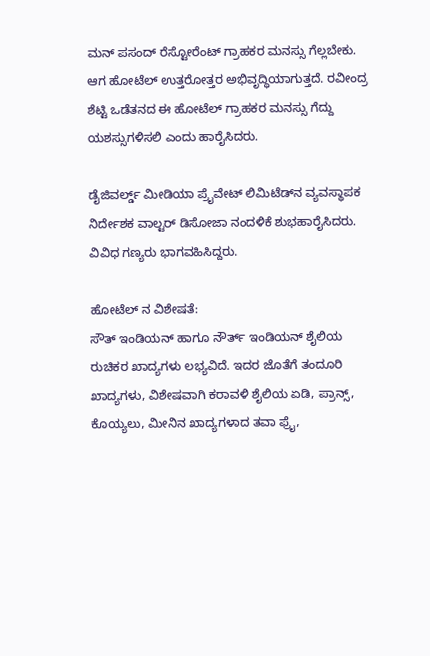ಮನ್ ಪಸಂದ್ ರೆಸ್ಟೋರೆಂಟ್ ಗ್ರಾಹಕರ ಮನಸ್ಸು ಗೆಲ್ಲಬೇಕು. ಆಗ ಹೋಟೆಲ್ ಉತ್ತರೋತ್ತರ ಅಭಿವೃದ್ಧಿಯಾಗುತ್ತದೆ. ರವೀಂದ್ರ ಶೆಟ್ಟಿ ಒಡೆತನದ ಈ ಹೋಟೆಲ್ ಗ್ರಾಹಕರ ಮನಸ್ಸು ಗೆದ್ದು ಯಶಸ್ಸುಗಳಿಸಲಿ ಎಂದು ಹಾರೈಸಿದರು.

ಡೈಜಿವರ್ಲ್ಡ್ ಮೀಡಿಯಾ ಪ್ರೈವೇಟ್ ಲಿಮಿಟೆಡ್‌ನ ವ್ಯವಸ್ಥಾಪಕ ನಿರ್ದೇಶಕ ವಾಲ್ಟರ್ ಡಿಸೋಜಾ ನಂದಳಿಕೆ ಶುಭಹಾರೈಸಿದರು. ವಿವಿಧ ಗಣ್ಯರು ಭಾಗವಹಿಸಿದ್ದರು.

ಹೋಟೆಲ್ ನ ವಿಶೇಷತೆ:
ಸೌತ್ ಇಂಡಿಯನ್ ಹಾಗೂ ನೌರ್ತ್ ಇಂಡಿಯನ್ ಶೈಲಿಯ ರುಚಿಕರ ಖಾದ್ಯಗಳು ಲಭ್ಯವಿದೆ. ಇದರ ಜೊತೆಗೆ ತಂದೂರಿ ಖಾದ್ಯಗಳು, ವಿಶೇಷವಾಗಿ ಕರಾವಳಿ ಶೈಲಿಯ ಏಡಿ, ಪ್ರಾನ್ಸ್, ಕೊಯ್ಯಲು, ಮೀನಿನ ಖಾದ್ಯಗಳಾದ ತವಾ ಫ್ರೈ,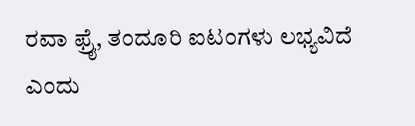ರವಾ ಫ್ರೈ, ತಂದೂರಿ ಐಟಂಗಳು ಲಭ್ಯವಿದೆ ಎಂದು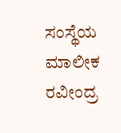ಸಂಸ್ಥೆಯ ಮಾಲೀಕ ರವೀಂದ್ರ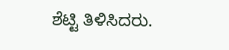ಶೆಟ್ಟಿ ತಿಳಿಸಿದರು.